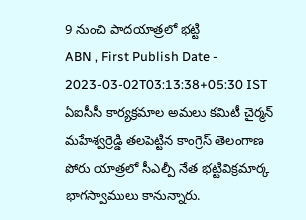9 నుంచి పాదయాత్రలో భట్టి
ABN , First Publish Date - 2023-03-02T03:13:38+05:30 IST
ఏఐసీసీ కార్యక్రమాల అమలు కమిటీ చైర్మన్ మహేశ్వర్రెడ్డి తలపెట్టిన కాంగ్రెస్ తెలంగాణ పోరు యాత్రలో సీఎల్పీ నేత భట్టివిక్రమార్క భాగస్వాములు కానున్నారు.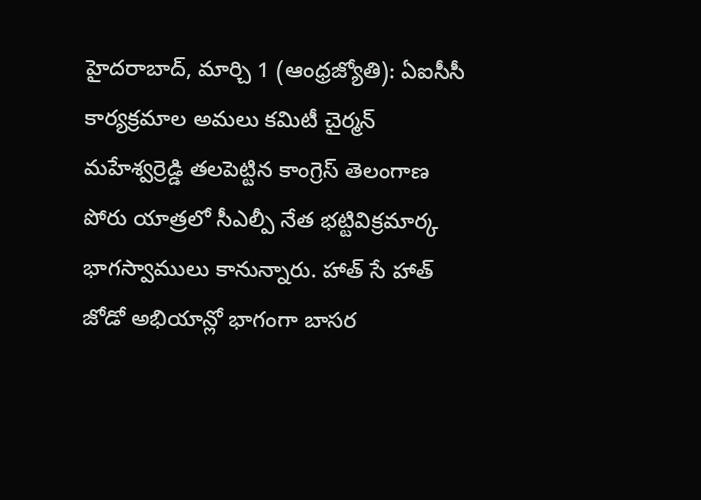హైదరాబాద్, మార్చి 1 (ఆంధ్రజ్యోతి): ఏఐసీసీ కార్యక్రమాల అమలు కమిటీ చైర్మన్ మహేశ్వర్రెడ్డి తలపెట్టిన కాంగ్రెస్ తెలంగాణ పోరు యాత్రలో సీఎల్పీ నేత భట్టివిక్రమార్క భాగస్వాములు కానున్నారు. హాత్ సే హాత్ జోడో అభియాన్లో భాగంగా బాసర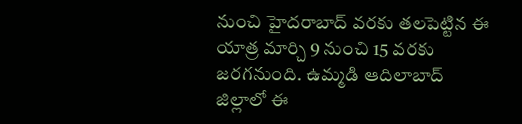నుంచి హైదరాబాద్ వరకు తలపెట్టిన ఈ యాత్ర మార్చి 9 నుంచి 15 వరకు జరగనుంది. ఉమ్మడి ఆదిలాబాద్ జిల్లాలో ఈ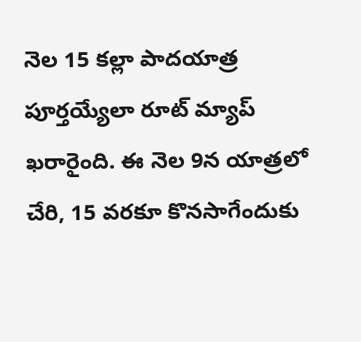నెల 15 కల్లా పాదయాత్ర పూర్తయ్యేలా రూట్ మ్యాప్ ఖరారైంది. ఈ నెల 9న యాత్రలో చేరి, 15 వరకూ కొనసాగేందుకు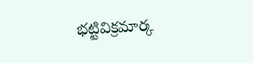భట్టివిక్రమార్క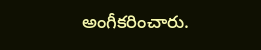అంగీకరించారు.